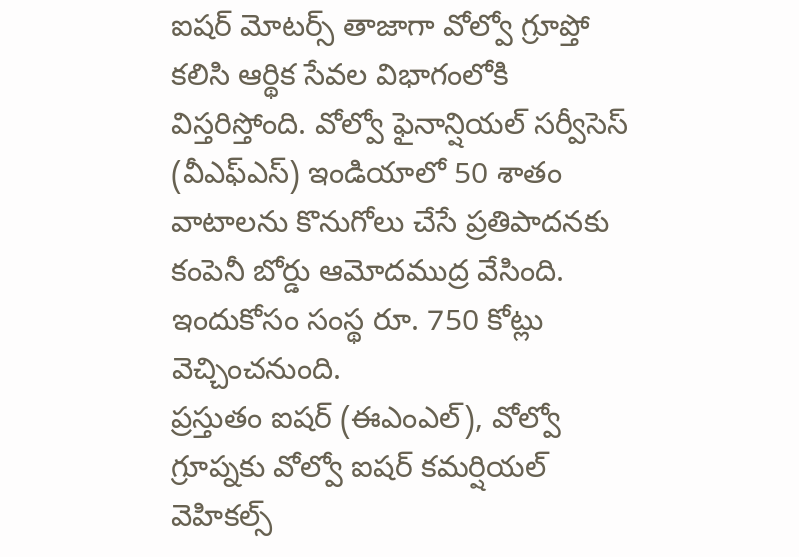ఐషర్ మోటర్స్ తాజాగా వోల్వో గ్రూప్తో కలిసి ఆర్థిక సేవల విభాగంలోకి విస్తరిస్తోంది. వోల్వో ఫైనాన్షియల్ సర్వీసెస్ (వీఎఫ్ఎస్) ఇండియాలో 50 శాతం వాటాలను కొనుగోలు చేసే ప్రతిపాదనకు కంపెనీ బోర్డు ఆమోదముద్ర వేసింది. ఇందుకోసం సంస్థ రూ. 750 కోట్లు వెచ్చించనుంది.
ప్రస్తుతం ఐషర్ (ఈఎంఎల్), వోల్వో గ్రూప్నకు వోల్వో ఐషర్ కమర్షియల్ వెహికల్స్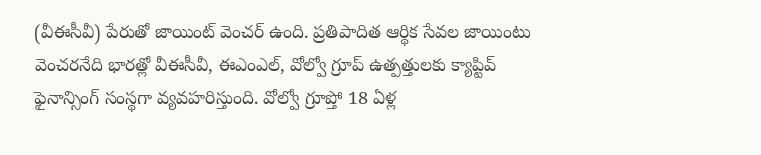(వీఈసీవీ) పేరుతో జాయింట్ వెంచర్ ఉంది. ప్రతిపాదిత ఆర్థిక సేవల జాయింటు వెంచరనేది భారత్లో వీఈసీవీ, ఈఎంఎల్, వోల్వో గ్రూప్ ఉత్పత్తులకు క్యాప్టివ్ ఫైనాన్సింగ్ సంస్థగా వ్యవహరిస్తుంది. వోల్వో గ్రూప్తో 18 ఏళ్ల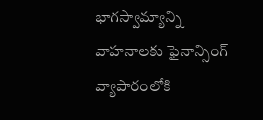భాగస్వామ్యాన్ని వాహనాలకు ఫైనాన్సింగ్ వ్యాపారంలోకి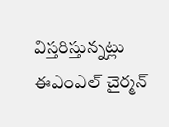విస్తరిస్తున్నట్లు ఈఎంఎల్ చైర్మన్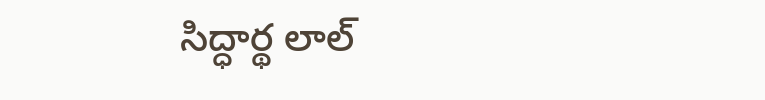సిద్ధార్థ లాల్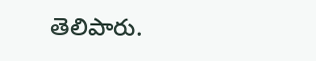తెలిపారు.